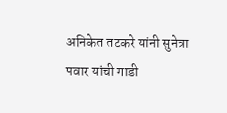अनिकेत तटकरे यांनी सुनेत्रा पवार यांची गाडी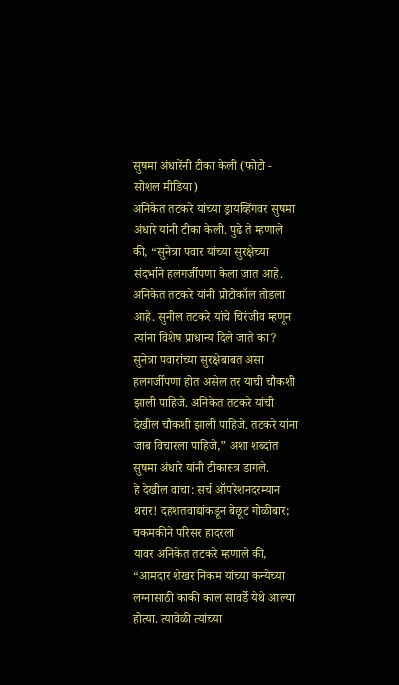सुषमा अंधारेंनी टीका केली (फोटो - सोशल मीडिया)
अनिकेत तटकरे यांच्या ड्रायव्हिंगवर सुषमा अंधारे यांनी टीका केली. पुढे ते म्हणाले की, “सुनेत्रा पवार यांच्या सुरक्षेच्या संदर्भाने हलगर्जीपणा केला जात आहे. अनिकेत तटकरे यांनी प्रोटोकॉल तोडला आहे. सुनील तटकरे यांचे चिरंजीव म्हणून त्यांना विशेष प्राधान्य दिले जाते का? सुनेत्रा पवारांच्या सुरक्षेबाबत असा हलगर्जीपणा होत असेल तर याची चौकशी झाली पाहिजे. अनिकेत तटकरे यांची देखील चौकशी झाली पाहिजे. तटकरे यांना जाब विचारला पाहिजे,” अशा शब्दांत सुषमा अंधारे यांनी टीकास्त्र डागले.
हे देखील वाचा: सर्च ऑपरेशनदरम्यान थरार! दहशतवाद्यांकडून बेछूट गोळीबार; चकमकीने परिसर हादरला
यावर अनिकेत तटकरे म्हणाले की, “आमदार शेखर निकम यांच्या कन्येच्या लग्नासाठी काकी काल सावर्डे येथे आल्या होत्या. त्यावेळी त्यांच्या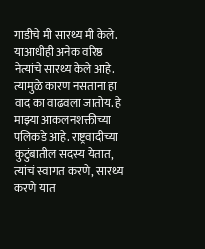गाडीचे मी सारथ्य मी केले. याआधीही अनेक वरिष्ठ नेत्यांचे सारथ्य केले आहे. त्यामुळे कारण नसताना हा वाद का वाढवला जातोय. हे माझ्या आकलनशक्तीच्या पलिकडे आहे. राष्ट्रवादीच्या कुटुंबातील सदस्य येतात, त्यांचं स्वागत करणे, सारथ्य करणे यात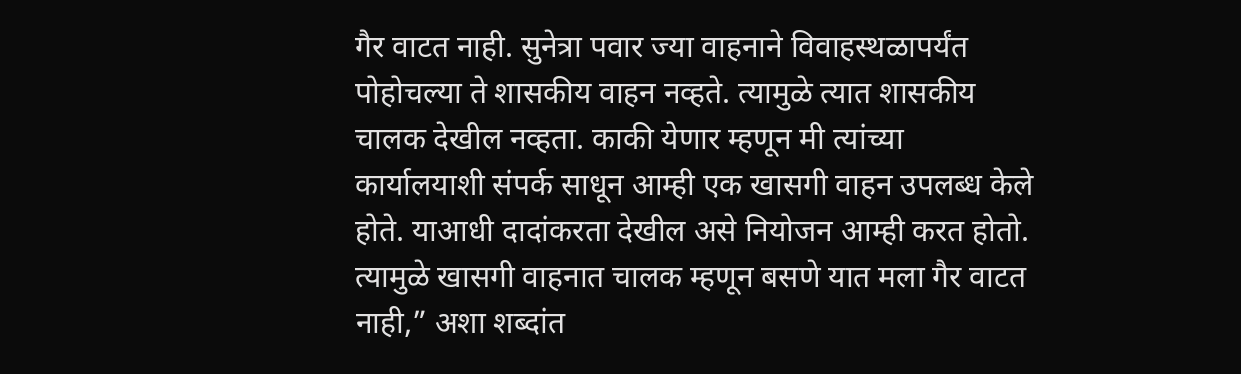गैर वाटत नाही. सुनेत्रा पवार ज्या वाहनाने विवाहस्थळापर्यंत पोहोचल्या ते शासकीय वाहन नव्हते. त्यामुळे त्यात शासकीय चालक देखील नव्हता. काकी येणार म्हणून मी त्यांच्या कार्यालयाशी संपर्क साधून आम्ही एक खासगी वाहन उपलब्ध केले होते. याआधी दादांकरता देखील असे नियोजन आम्ही करत होतो. त्यामुळे खासगी वाहनात चालक म्हणून बसणे यात मला गैर वाटत नाही,” अशा शब्दांत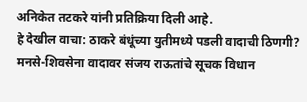अनिकेत तटकरे यांनी प्रतिक्रिया दिली आहे.
हे देखील वाचा: ठाकरे बंधूंच्या युतीमध्ये पडली वादाची ठिणगी? मनसे-शिवसेना वादावर संजय राऊतांचे सूचक विधान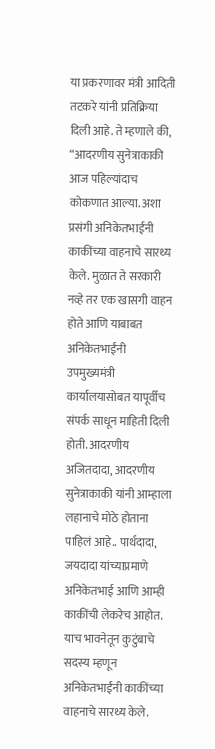या प्रकरणावर मंत्री आदिती तटकरे यांनी प्रतिक्रिया दिली आहे. ते म्हणाले की, “आदरणीय सुनेत्राकाकी आज पहिल्यांदाच कोकणात आल्या. अशा प्रसंगी अनिकेतभाईंनी काकींच्या वाहनाचे सारथ्य केले. मुळात ते सरकारी नव्हे तर एक खासगी वाहन होते आणि याबाबत अनिकेतभाईंनी उपमुख्यमंत्री कार्यालयासोबत यापूर्वीच संपर्क साधून माहिती दिली होती. आदरणीय अजितदादा, आदरणीय सुनेत्राकाकी यांनी आम्हाला लहानाचे मोठे होताना पाहिलं आहे.. पार्थदादा, जयदादा यांच्याप्रमाणे अनिकेतभाई आणि आम्ही काकींची लेकरेच आहोत. याच भावनेतून कुटुंबाचे सदस्य म्हणून अनिकेतभाईंनी काकींच्या वाहनाचे सारथ्य केले.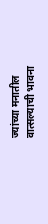ज्यांच्या मनातील वात्सल्याची भावना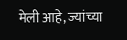मेली आहे, ज्यांच्या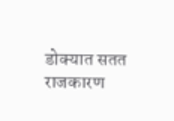डोक्यात सतत राजकारण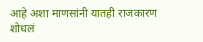आहे अशा माणसांनी यातही राजकारण शोधलं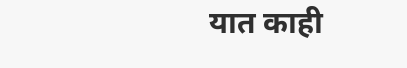यात काही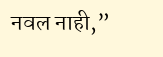नवल नाही,”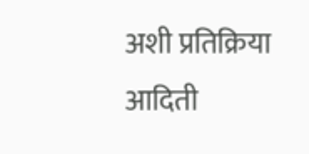अशी प्रतिक्रिया आदिती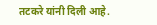तटकरे यांनी दिली आहे.